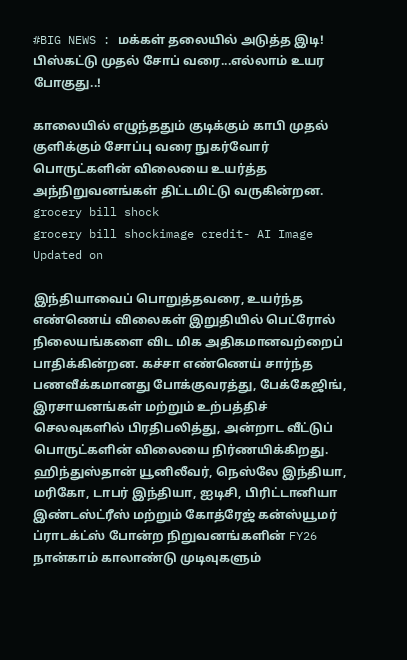#BIG NEWS : மக்கள் தலையில் அடுத்த இடி! பிஸ்கட்டு முதல் சோப் வரை...எல்லாம் உயர போகுது..!

காலையில் எழுந்ததும் குடிக்கும் காபி முதல் குளிக்கும் சோப்பு வரை நுகர்வோர் பொருட்களின் விலையை உயர்த்த அந்நிறுவனங்கள் திட்டமிட்டு வருகின்றன.
grocery bill shock
grocery bill shockimage credit- AI Image
Updated on

இந்தியாவைப் பொறுத்தவரை, உயர்ந்த எண்ணெய் விலைகள் இறுதியில் பெட்ரோல் நிலையங்களை விட மிக அதிகமானவற்றைப் பாதிக்கின்றன. கச்சா எண்ணெய் சார்ந்த பணவீக்கமானது போக்குவரத்து, பேக்கேஜிங், இரசாயனங்கள் மற்றும் உற்பத்திச் செலவுகளில் பிரதிபலித்து, அன்றாட வீட்டுப் பொருட்களின் விலையை நிர்ணயிக்கிறது. ஹிந்துஸ்தான் யூனிலீவர், நெஸ்லே இந்தியா, மரிகோ, டாபர் இந்தியா, ஐடிசி, பிரிட்டானியா இண்டஸ்ட்ரீஸ் மற்றும் கோத்ரேஜ் கன்ஸ்யூமர் ப்ராடக்ட்ஸ் போன்ற நிறுவனங்களின் FY26 நான்காம் காலாண்டு முடிவுகளும்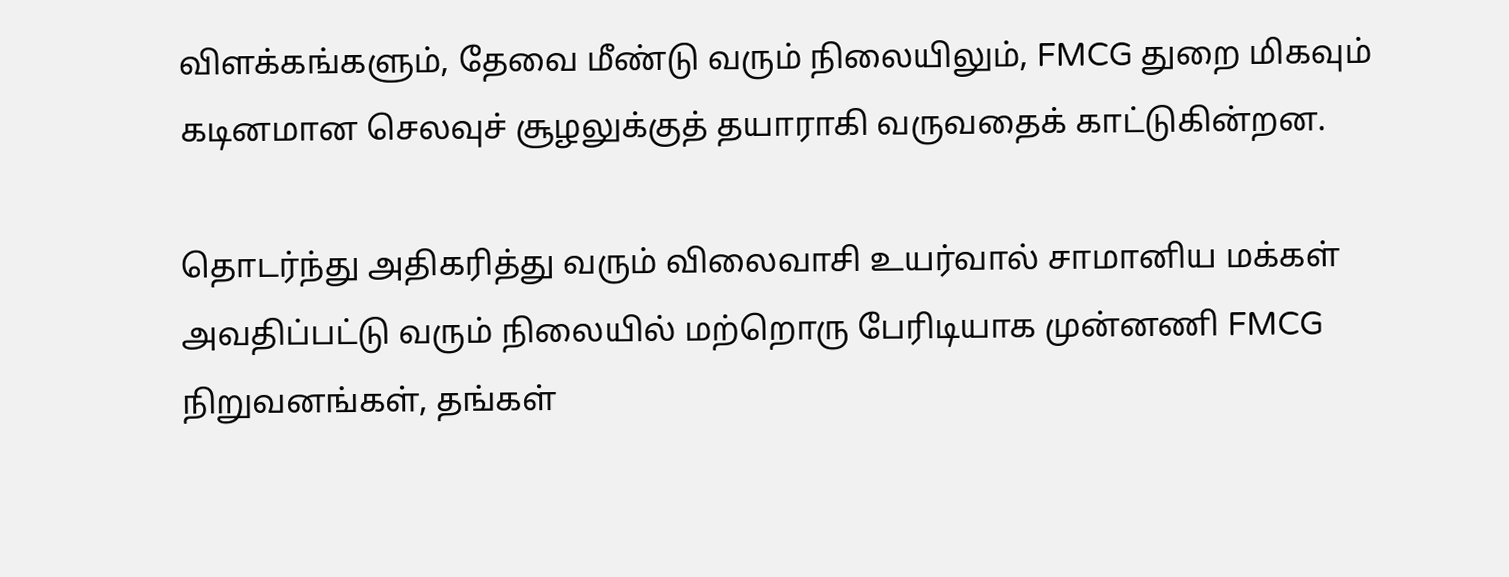விளக்கங்களும், தேவை மீண்டு வரும் நிலையிலும், FMCG துறை மிகவும் கடினமான செலவுச் சூழலுக்குத் தயாராகி வருவதைக் காட்டுகின்றன.

தொடர்ந்து அதிகரித்து வரும் விலைவாசி உயர்வால் சாமானிய மக்கள் அவதிப்பட்டு வரும் நிலையில் மற்றொரு பேரிடியாக முன்னணி FMCG நிறுவனங்கள், தங்கள்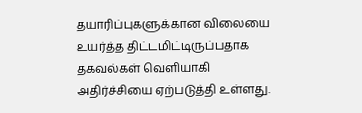தயாரிப்புகளுக்கான விலையை உயர்த்த திட்டமிட்டிருப்பதாக தகவல்கள் வெளியாகி அதிர்ச்சியை ஏற்படுத்தி உள்ளது.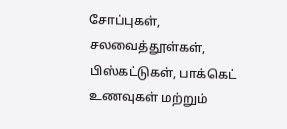சோப்புகள், சலவைத்தூள்கள், பிஸ்கட்டுகள், பாக்கெட் உணவுகள் மற்றும்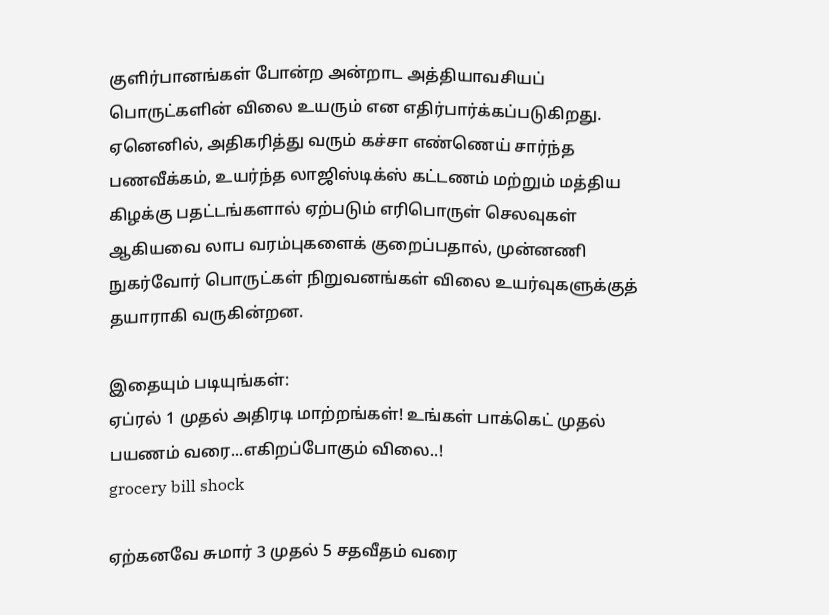குளிர்பானங்கள் போன்ற அன்றாட அத்தியாவசியப் பொருட்களின் விலை உயரும் என எதிர்பார்க்கப்படுகிறது. ஏனெனில், அதிகரித்து வரும் கச்சா எண்ணெய் சார்ந்த பணவீக்கம், உயர்ந்த லாஜிஸ்டிக்ஸ் கட்டணம் மற்றும் மத்திய கிழக்கு பதட்டங்களால் ஏற்படும் எரிபொருள் செலவுகள் ஆகியவை லாப வரம்புகளைக் குறைப்பதால், முன்னணி நுகர்வோர் பொருட்கள் நிறுவனங்கள் விலை உயர்வுகளுக்குத் தயாராகி வருகின்றன.

இதையும் படியுங்கள்:
ஏப்ரல் 1 முதல் அதிரடி மாற்றங்கள்! உங்கள் பாக்கெட் முதல் பயணம் வரை...எகிறப்போகும் விலை..!
grocery bill shock

ஏற்கனவே சுமார் 3 முதல் 5 சதவீதம் வரை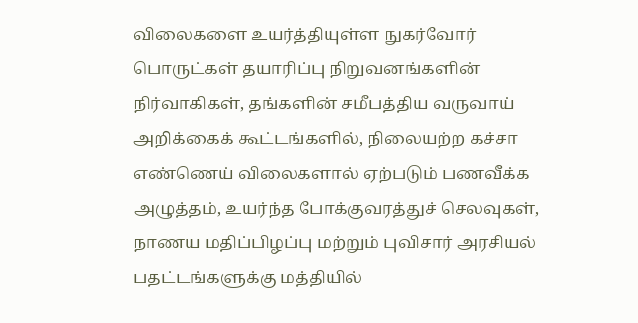விலைகளை உயர்த்தியுள்ள நுகர்வோர் பொருட்கள் தயாரிப்பு நிறுவனங்களின் நிர்வாகிகள், தங்களின் சமீபத்திய வருவாய் அறிக்கைக் கூட்டங்களில், நிலையற்ற கச்சா எண்ணெய் விலைகளால் ஏற்படும் பணவீக்க அழுத்தம், உயர்ந்த போக்குவரத்துச் செலவுகள், நாணய மதிப்பிழப்பு மற்றும் புவிசார் அரசியல் பதட்டங்களுக்கு மத்தியில்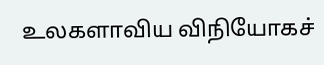உலகளாவிய விநியோகச்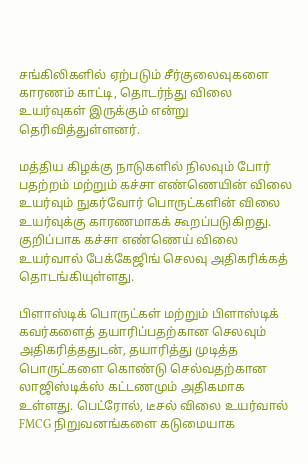சங்கிலிகளில் ஏற்படும் சீர்குலைவுகளை காரணம் காட்டி, தொடர்ந்து விலை உயர்வுகள் இருக்கும் என்று தெரிவித்துள்ளனர்.

மத்திய கிழக்கு நாடுகளில் நிலவும் போர் பதற்றம் மற்றும் கச்சா எண்ணெயின் விலை உயர்வும் நுகர்வோர் பொருட்களின் விலை உயர்வுக்கு காரணமாகக் கூறப்படுகிறது. குறிப்பாக கச்சா எண்ணெய் விலை உயர்வால் பேக்கேஜிங் செலவு அதிகரிக்கத் தொடங்கியுள்ளது.

பிளாஸ்டிக் பொருட்கள் மற்றும் பிளாஸ்டிக் கவர்களைத் தயாரிப்பதற்கான செலவும் அதிகரித்ததுடன், தயாரித்து முடித்த பொருட்களை கொண்டு செல்வதற்கான லாஜிஸ்டிக்ஸ் கட்டணமும் அதிகமாக உள்ளது. பெட்ரோல், டீசல் விலை உயர்வால் FMCG நிறுவனங்களை கடுமையாக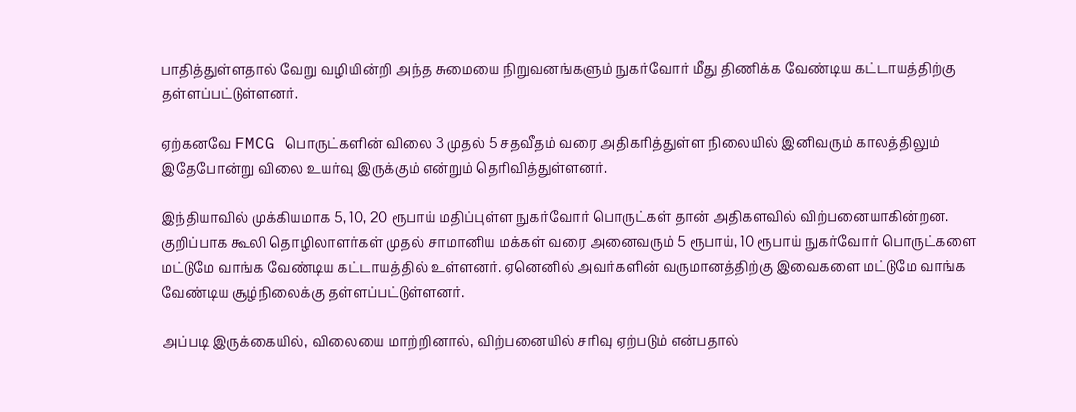பாதித்துள்ளதால் வேறு வழியின்றி அந்த சுமையை நிறுவனங்களும் நுகர்வோர் மீது திணிக்க வேண்டிய கட்டாயத்திற்கு தள்ளப்பட்டுள்ளனர்.

ஏற்கனவே FMCG பொருட்களின் விலை 3 முதல் 5 சதவீதம் வரை அதிகரித்துள்ள நிலையில் இனிவரும் காலத்திலும் இதேபோன்று விலை உயர்வு இருக்கும் என்றும் தெரிவித்துள்ளனர்.

இந்தியாவில் முக்கியமாக 5, 10, 20 ரூபாய் மதிப்புள்ள நுகர்வோர் பொருட்கள் தான் அதிகளவில் விற்பனையாகின்றன. குறிப்பாக கூலி தொழிலாளர்கள் முதல் சாமானிய மக்கள் வரை அனைவரும் 5 ரூபாய், 10 ரூபாய் நுகர்வோர் பொருட்களை மட்டுமே வாங்க வேண்டிய கட்டாயத்தில் உள்ளனர். ஏனெனில் அவர்களின் வருமானத்திற்கு இவைகளை மட்டுமே வாங்க வேண்டிய சூழ்நிலைக்கு தள்ளப்பட்டுள்ளனர்.

அப்படி இருக்கையில், விலையை மாற்றினால், விற்பனையில் சரிவு ஏற்படும் என்பதால்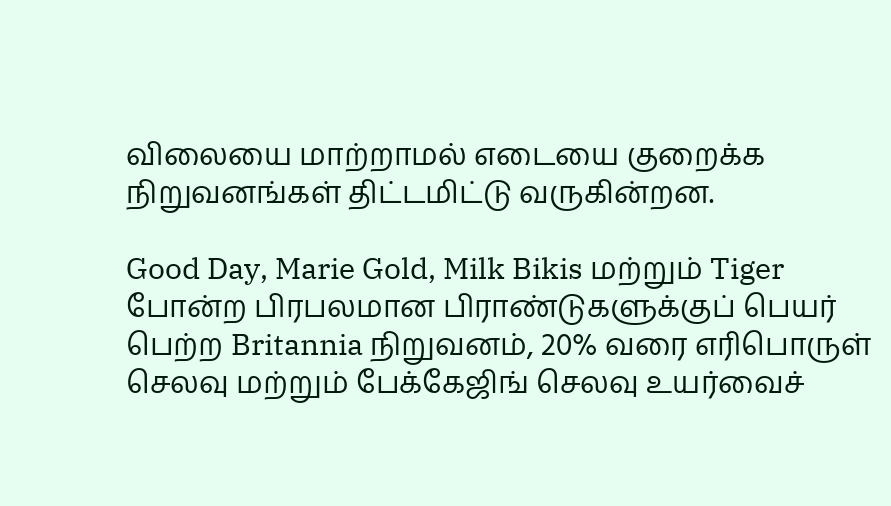விலையை மாற்றாமல் எடையை குறைக்க நிறுவனங்கள் திட்டமிட்டு வருகின்றன.

Good Day, Marie Gold, Milk Bikis மற்றும் Tiger போன்ற பிரபலமான பிராண்டுகளுக்குப் பெயர் பெற்ற Britannia நிறுவனம், 20% வரை எரிபொருள் செலவு மற்றும் பேக்கேஜிங் செலவு உயர்வைச்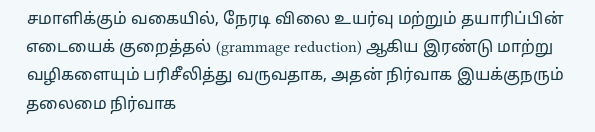சமாளிக்கும் வகையில், நேரடி விலை உயர்வு மற்றும் தயாரிப்பின் எடையைக் குறைத்தல் (grammage reduction) ஆகிய இரண்டு மாற்று வழிகளையும் பரிசீலித்து வருவதாக, அதன் நிர்வாக இயக்குநரும் தலைமை நிர்வாக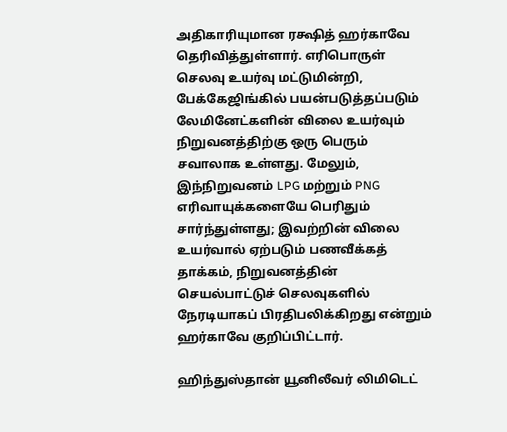அதிகாரியுமான ரக்ஷித் ஹர்காவே தெரிவித்துள்ளார். எரிபொருள் செலவு உயர்வு மட்டுமின்றி, பேக்கேஜிங்கில் பயன்படுத்தப்படும் லேமினேட்களின் விலை உயர்வும் நிறுவனத்திற்கு ஒரு பெரும் சவாலாக உள்ளது. மேலும், இந்நிறுவனம் LPG மற்றும் PNG எரிவாயுக்களையே பெரிதும் சார்ந்துள்ளது; இவற்றின் விலை உயர்வால் ஏற்படும் பணவீக்கத் தாக்கம், நிறுவனத்தின் செயல்பாட்டுச் செலவுகளில் நேரடியாகப் பிரதிபலிக்கிறது என்றும் ஹர்காவே குறிப்பிட்டார்.

ஹிந்துஸ்தான் யூனிலீவர் லிமிடெட்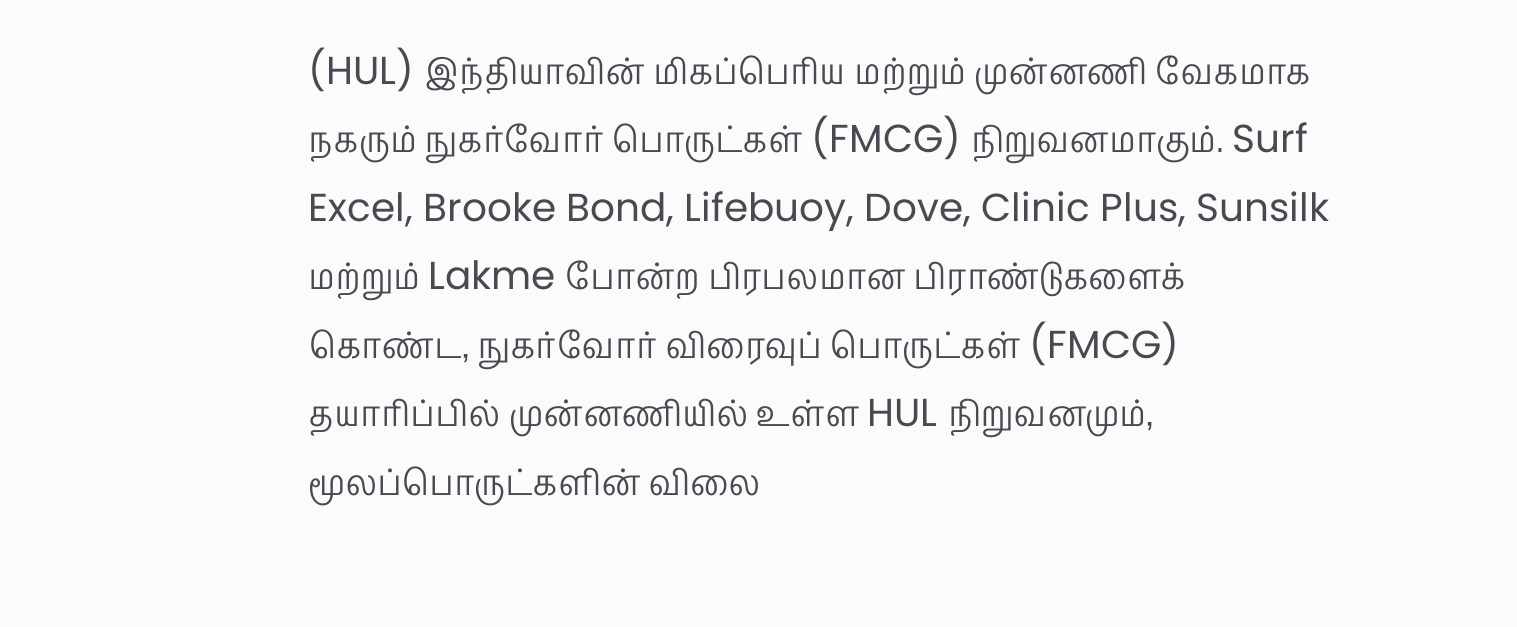(HUL) இந்தியாவின் மிகப்பெரிய மற்றும் முன்னணி வேகமாக நகரும் நுகர்வோர் பொருட்கள் (FMCG) நிறுவனமாகும். Surf Excel, Brooke Bond, Lifebuoy, Dove, Clinic Plus, Sunsilk மற்றும் Lakme போன்ற பிரபலமான பிராண்டுகளைக் கொண்ட, நுகர்வோர் விரைவுப் பொருட்கள் (FMCG) தயாரிப்பில் முன்னணியில் உள்ள HUL நிறுவனமும், மூலப்பொருட்களின் விலை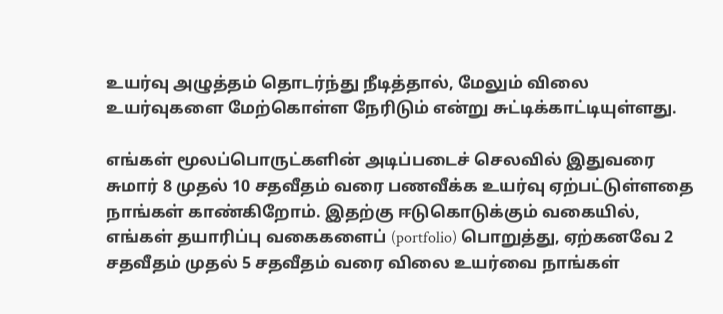உயர்வு அழுத்தம் தொடர்ந்து நீடித்தால், மேலும் விலை உயர்வுகளை மேற்கொள்ள நேரிடும் என்று சுட்டிக்காட்டியுள்ளது.

எங்கள் மூலப்பொருட்களின் அடிப்படைச் செலவில் இதுவரை சுமார் 8 முதல் 10 சதவீதம் வரை பணவீக்க உயர்வு ஏற்பட்டுள்ளதை நாங்கள் காண்கிறோம். இதற்கு ஈடுகொடுக்கும் வகையில், எங்கள் தயாரிப்பு வகைகளைப் (portfolio) பொறுத்து, ஏற்கனவே 2 சதவீதம் முதல் 5 சதவீதம் வரை விலை உயர்வை நாங்கள்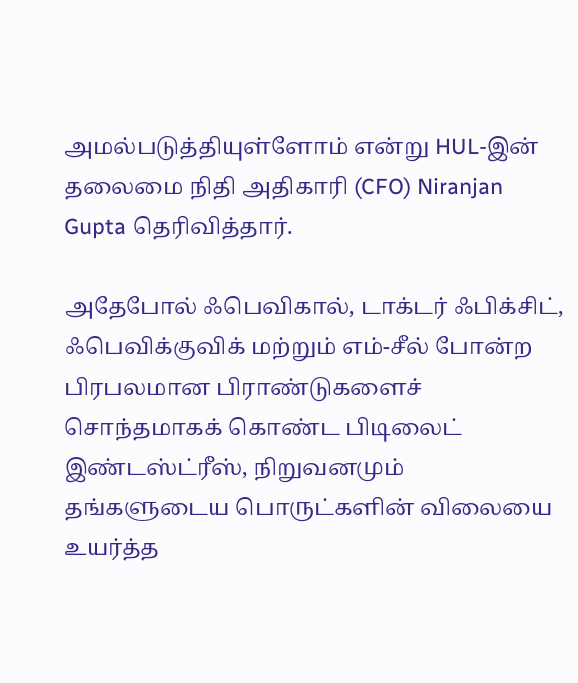அமல்படுத்தியுள்ளோம் என்று HUL-இன் தலைமை நிதி அதிகாரி (CFO) Niranjan Gupta தெரிவித்தார்.

அதேபோல் ஃபெவிகால், டாக்டர் ஃபிக்சிட், ஃபெவிக்குவிக் மற்றும் எம்-சீல் போன்ற பிரபலமான பிராண்டுகளைச் சொந்தமாகக் கொண்ட பிடிலைட் இண்டஸ்ட்ரீஸ், நிறுவனமும் தங்களுடைய பொருட்களின் விலையை உயர்த்த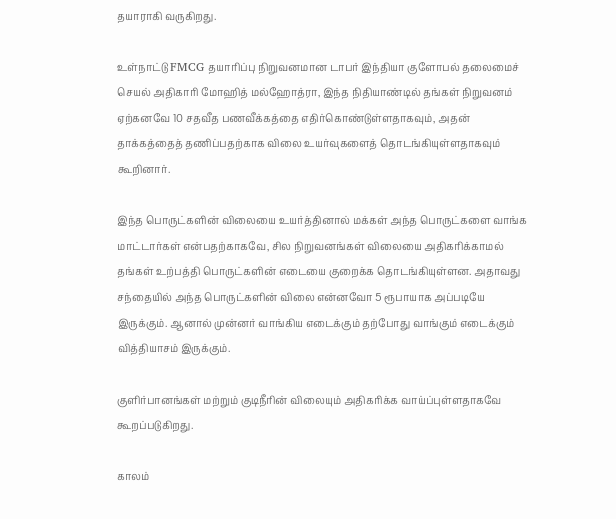தயாராகி வருகிறது.

உள்நாட்டு FMCG தயாரிப்பு நிறுவனமான டாபர் இந்தியா குளோபல் தலைமைச் செயல் அதிகாரி மோஹித் மல்ஹோத்ரா, இந்த நிதியாண்டில் தங்கள் நிறுவனம் ஏற்கனவே 10 சதவீத பணவீக்கத்தை எதிர்கொண்டுள்ளதாகவும், அதன் தாக்கத்தைத் தணிப்பதற்காக விலை உயர்வுகளைத் தொடங்கியுள்ளதாகவும் கூறினார்.

இந்த பொருட்களின் விலையை உயர்த்தினால் மக்கள் அந்த பொருட்களை வாங்க மாட்டார்கள் என்பதற்காகவே, சில நிறுவனங்கள் விலையை அதிகரிக்காமல் தங்கள் உற்பத்தி பொருட்களின் எடையை குறைக்க தொடங்கியுள்ளன. அதாவது சந்தையில் அந்த பொருட்களின் விலை என்னவோ 5 ரூபாயாக அப்படியே இருக்கும். ஆனால் முன்னர் வாங்கிய எடைக்கும் தற்போது வாங்கும் எடைக்கும் வித்தியாசம் இருக்கும்.

குளிர்பானங்கள் மற்றும் குடிநீரின் விலையும் அதிகரிக்க வாய்ப்புள்ளதாகவே கூறப்படுகிறது.

காலம்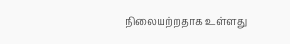நிலையற்றதாக உள்ளது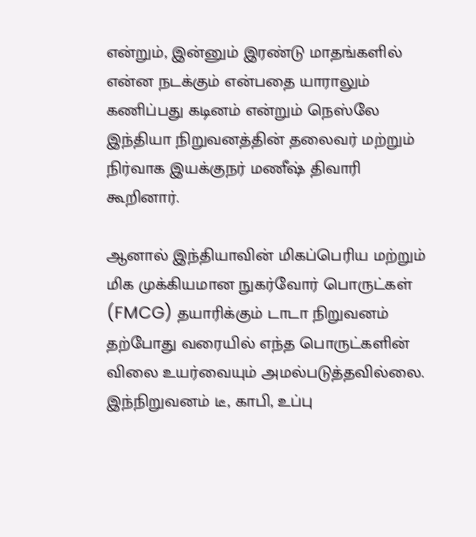என்றும், இன்னும் இரண்டு மாதங்களில் என்ன நடக்கும் என்பதை யாராலும் கணிப்பது கடினம் என்றும் நெஸ்லே இந்தியா நிறுவனத்தின் தலைவர் மற்றும் நிர்வாக இயக்குநர் மணீஷ் திவாரி கூறினார்.

ஆனால் இந்தியாவின் மிகப்பெரிய மற்றும் மிக முக்கியமான நுகர்வோர் பொருட்கள் (FMCG) தயாரிக்கும் டாடா நிறுவனம் தற்போது வரையில் எந்த பொருட்களின் விலை உயர்வையும் அமல்படுத்தவில்லை. இந்நிறுவனம் டீ, காபி, உப்பு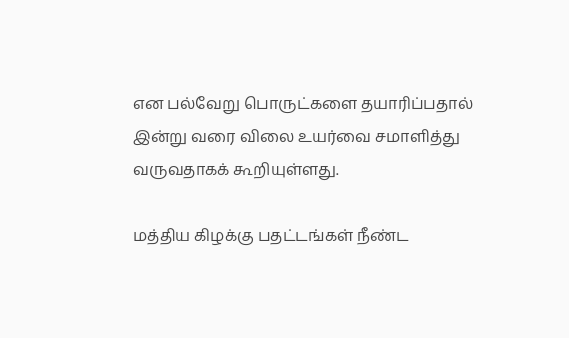என பல்வேறு பொருட்களை தயாரிப்பதால் இன்று வரை விலை உயர்வை சமாளித்து வருவதாகக் கூறியுள்ளது.

மத்திய கிழக்கு பதட்டங்கள் நீண்ட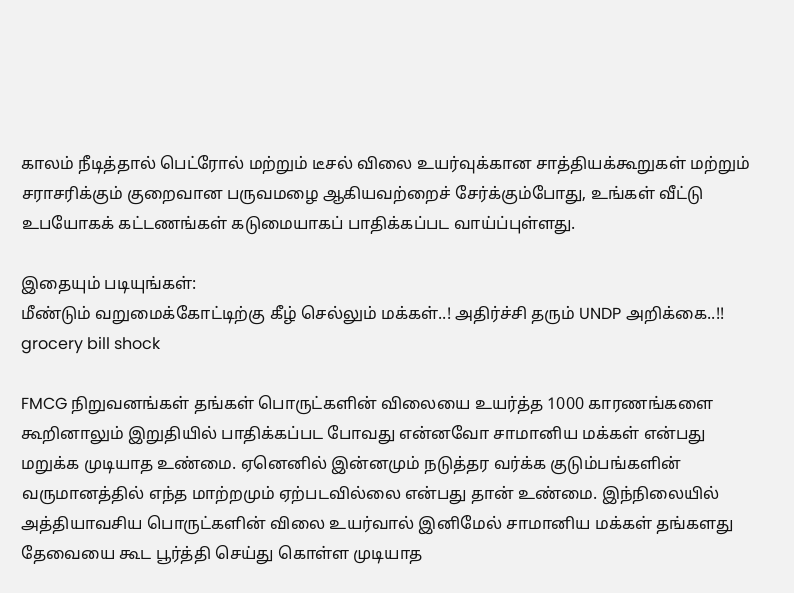காலம் நீடித்தால் பெட்ரோல் மற்றும் டீசல் விலை உயர்வுக்கான சாத்தியக்கூறுகள் மற்றும் சராசரிக்கும் குறைவான பருவமழை ஆகியவற்றைச் சேர்க்கும்போது, உங்கள் வீட்டு உபயோகக் கட்டணங்கள் கடுமையாகப் பாதிக்கப்பட வாய்ப்புள்ளது.

இதையும் படியுங்கள்:
மீண்டும் வறுமைக்கோட்டிற்கு கீழ் செல்லும் மக்கள்..! அதிர்ச்சி தரும் UNDP அறிக்கை..!!
grocery bill shock

FMCG நிறுவனங்கள் தங்கள் பொருட்களின் விலையை உயர்த்த 1000 காரணங்களை கூறினாலும் இறுதியில் பாதிக்கப்பட போவது என்னவோ சாமானிய மக்கள் என்பது மறுக்க முடியாத உண்மை. ஏனெனில் இன்னமும் நடுத்தர வர்க்க குடும்பங்களின் வருமானத்தில் எந்த மாற்றமும் ஏற்படவில்லை என்பது தான் உண்மை. இந்நிலையில் அத்தியாவசிய பொருட்களின் விலை உயர்வால் இனிமேல் சாமானிய மக்கள் தங்களது தேவையை கூட பூர்த்தி செய்து கொள்ள முடியாத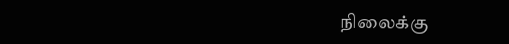நிலைக்கு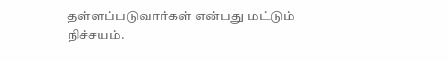தள்ளப்படுவார்கள் என்பது மட்டும் நிச்சயம்.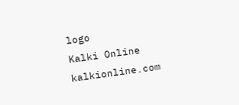logo
Kalki Online
kalkionline.com